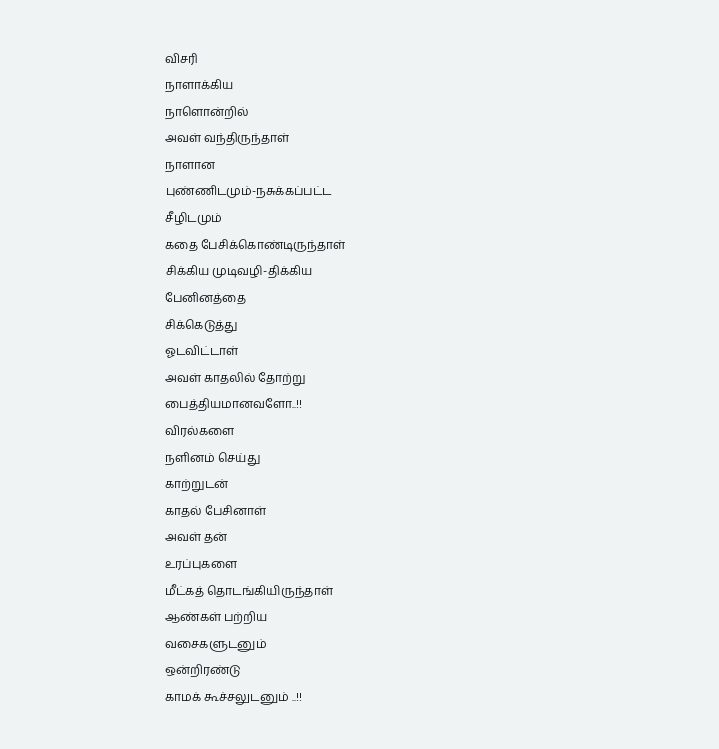விசரி
நாளாக்கிய
நாளொன்றில்
அவள் வந்திருந்தாள்
நாளான
புண்ணிடமும்-நசுக்கப்பட்ட
சீழிடமும்
கதை பேசிக்கொண்டிருந்தாள்
சிக்கிய முடிவழி-திக்கிய
பேனினத்தை
சிக்கெடுத்து
ஓடவிட்டாள்
அவள் காதலில் தோற்று
பைத்தியமானவளோ..!!
விரல்களை
நளினம் செய்து
காற்றுடன்
காதல் பேசினாள்
அவள் தன்
உரப்புகளை
மீட்கத் தொடங்கியிருந்தாள்
ஆண்கள் பற்றிய
வசைகளுடனும்
ஒன்றிரண்டு
காமக் கூச்சலுடனும் ..!!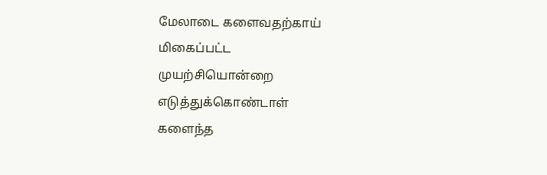மேலாடை களைவதற்காய்
மிகைப்பட்ட
முயற்சியொன்றை
எடுத்துக்கொண்டாள்
களைந்த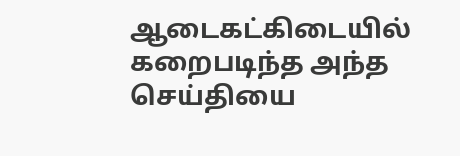ஆடைகட்கிடையில்
கறைபடிந்த அந்த
செய்தியை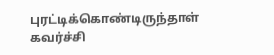புரட்டிக்கொண்டிருந்தாள்
கவர்ச்சி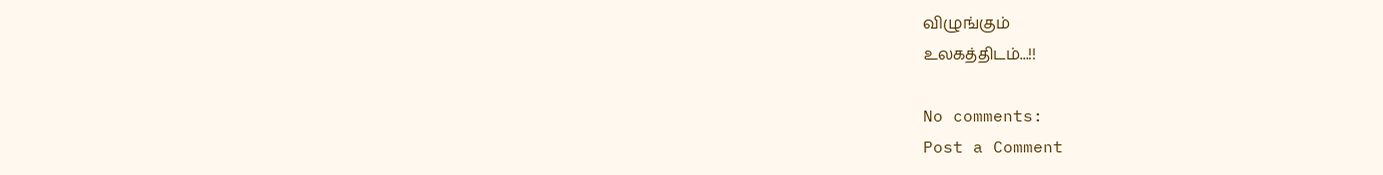விழுங்கும்
உலகத்திடம்...!!

No comments:
Post a Comment